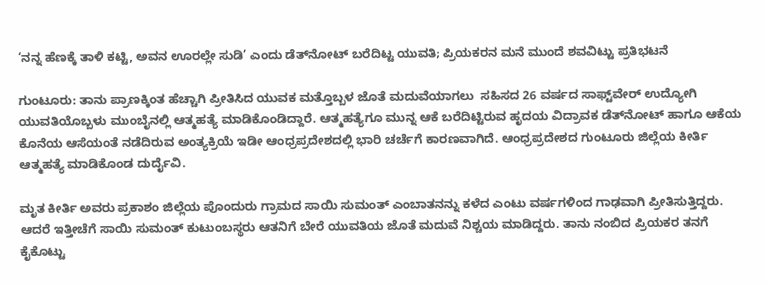‘ನನ್ನ ಹೆಣಕ್ಕೆ ತಾಳಿ ಕಟ್ಟಿ, ಅವನ ಊರಲ್ಲೇ ಸುಡಿ’ ಎಂದು ಡೆತ್‌ನೋಟ್ ಬರೆದಿಟ್ಟ ಯುವತಿ; ಪ್ರಿಯಕರನ ಮನೆ ಮುಂದೆ ಶವವಿಟ್ಟು ಪ್ರತಿಭಟನೆ

ಗುಂಟೂರು: ತಾನು ಪ್ರಾಣಕ್ಕಿಂತ ಹೆಚ್ಚಾಗಿ ಪ್ರೀತಿಸಿದ ಯುವಕ ಮತ್ತೊಬ್ಬಳ ಜೊತೆ ಮದುವೆಯಾಗಲು  ಸಹಿಸದ 26 ವರ್ಷದ ಸಾಫ್ಟ್‌ವೇರ್ ಉದ್ಯೋಗಿ ಯುವತಿಯೊಬ್ಬಳು ಮುಂಬೈನಲ್ಲಿ ಆತ್ಮಹತ್ಯೆ ಮಾಡಿಕೊಂಡಿದ್ದಾರೆ. ಆತ್ಮಹತ್ಯೆಗೂ ಮುನ್ನ ಆಕೆ ಬರೆದಿಟ್ಟಿರುವ ಹೃದಯ ವಿದ್ರಾವಕ ಡೆತ್‌ನೋಟ್ ಹಾಗೂ ಆಕೆಯ ಕೊನೆಯ ಆಸೆಯಂತೆ ನಡೆದಿರುವ ಅಂತ್ಯಕ್ರಿಯೆ ಇಡೀ ಆಂಧ್ರಪ್ರದೇಶದಲ್ಲಿ ಭಾರಿ ಚರ್ಚೆಗೆ ಕಾರಣವಾಗಿದೆ. ಆಂಧ್ರಪ್ರದೇಶದ ಗುಂಟೂರು ಜಿಲ್ಲೆಯ ಕೀರ್ತಿ ಆತ್ಮಹತ್ಯೆ ಮಾಡಿಕೊಂಡ ದುರ್ದೈವಿ.

ಮೃತ ಕೀರ್ತಿ ಅವರು ಪ್ರಕಾಶಂ ಜಿಲ್ಲೆಯ ಪೊಂದುರು ಗ್ರಾಮದ ಸಾಯಿ ಸುಮಂತ್ ಎಂಬಾತನನ್ನು ಕಳೆದ ಎಂಟು ವರ್ಷಗಳಿಂದ ಗಾಢವಾಗಿ ಪ್ರೀತಿಸುತ್ತಿದ್ದರು. ಆದರೆ ಇತ್ತೀಚೆಗೆ ಸಾಯಿ ಸುಮಂತ್ ಕುಟುಂಬಸ್ಥರು ಆತನಿಗೆ ಬೇರೆ ಯುವತಿಯ ಜೊತೆ ಮದುವೆ ನಿಶ್ಚಯ ಮಾಡಿದ್ದರು. ತಾನು ನಂಬಿದ ಪ್ರಿಯಕರ ತನಗೆ ಕೈಕೊಟ್ಟು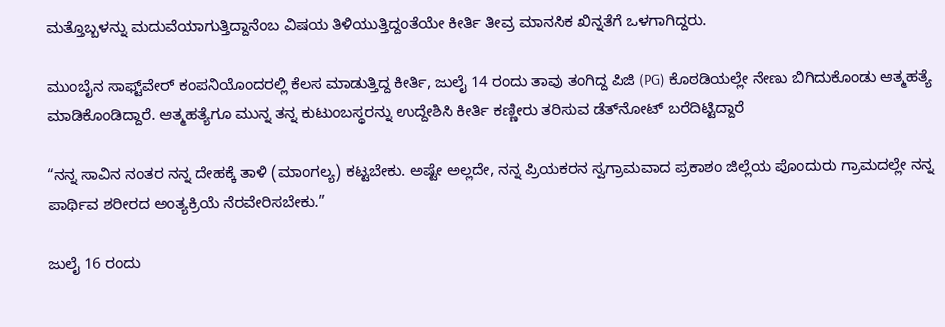ಮತ್ತೊಬ್ಬಳನ್ನು ಮದುವೆಯಾಗುತ್ತಿದ್ದಾನೆಂಬ ವಿಷಯ ತಿಳಿಯುತ್ತಿದ್ದಂತೆಯೇ ಕೀರ್ತಿ ತೀವ್ರ ಮಾನಸಿಕ ಖಿನ್ನತೆಗೆ ಒಳಗಾಗಿದ್ದರು.

ಮುಂಬೈನ ಸಾಫ್ಟ್‌ವೇರ್ ಕಂಪನಿಯೊಂದರಲ್ಲಿ ಕೆಲಸ ಮಾಡುತ್ತಿದ್ದ ಕೀರ್ತಿ, ಜುಲೈ 14 ರಂದು ತಾವು ತಂಗಿದ್ದ ಪಿಜಿ (PG) ಕೊಠಡಿಯಲ್ಲೇ ನೇಣು ಬಿಗಿದುಕೊಂಡು ಆತ್ಮಹತ್ಯೆ ಮಾಡಿಕೊಂಡಿದ್ದಾರೆ. ಆತ್ಮಹತ್ಯೆಗೂ ಮುನ್ನ ತನ್ನ ಕುಟುಂಬಸ್ಥರನ್ನು ಉದ್ದೇಶಿಸಿ ಕೀರ್ತಿ ಕಣ್ಣೀರು ತರಿಸುವ ಡೆತ್‌ನೋಟ್ ಬರೆದಿಟ್ಟಿದ್ದಾರೆ

“ನನ್ನ ಸಾವಿನ ನಂತರ ನನ್ನ ದೇಹಕ್ಕೆ ತಾಳಿ (ಮಾಂಗಲ್ಯ) ಕಟ್ಟಬೇಕು. ಅಷ್ಟೇ ಅಲ್ಲದೇ, ನನ್ನ ಪ್ರಿಯಕರನ ಸ್ವಗ್ರಾಮವಾದ ಪ್ರಕಾಶಂ ಜಿಲ್ಲೆಯ ಪೊಂದುರು ಗ್ರಾಮದಲ್ಲೇ ನನ್ನ ಪಾರ್ಥಿವ ಶರೀರದ ಅಂತ್ಯಕ್ರಿಯೆ ನೆರವೇರಿಸಬೇಕು.”

ಜುಲೈ 16 ರಂದು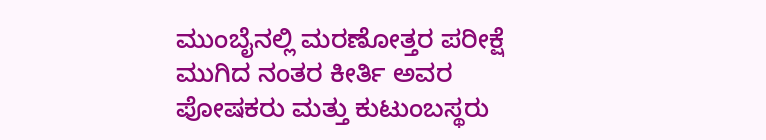ಮುಂಬೈನಲ್ಲಿ ಮರಣೋತ್ತರ ಪರೀಕ್ಷೆ ಮುಗಿದ ನಂತರ ಕೀರ್ತಿ ಅವರ ಪೋಷಕರು ಮತ್ತು ಕುಟುಂಬಸ್ಥರು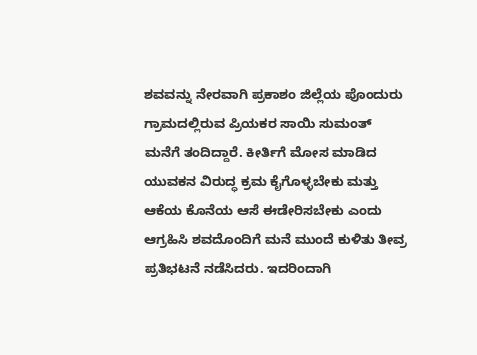ಶವವನ್ನು ನೇರವಾಗಿ ಪ್ರಕಾಶಂ ಜಿಲ್ಲೆಯ ಪೊಂದುರು ಗ್ರಾಮದಲ್ಲಿರುವ ಪ್ರಿಯಕರ ಸಾಯಿ ಸುಮಂತ್ ಮನೆಗೆ ತಂದಿದ್ದಾರೆ. ಕೀರ್ತಿಗೆ ಮೋಸ ಮಾಡಿದ ಯುವಕನ ವಿರುದ್ಧ ಕ್ರಮ ಕೈಗೊಳ್ಳಬೇಕು ಮತ್ತು ಆಕೆಯ ಕೊನೆಯ ಆಸೆ ಈಡೇರಿಸಬೇಕು ಎಂದು ಆಗ್ರಹಿಸಿ ಶವದೊಂದಿಗೆ ಮನೆ ಮುಂದೆ ಕುಳಿತು ತೀವ್ರ ಪ್ರತಿಭಟನೆ ನಡೆಸಿದರು. ಇದರಿಂದಾಗಿ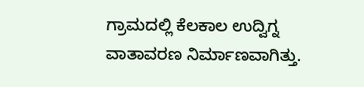ಗ್ರಾಮದಲ್ಲಿ ಕೆಲಕಾಲ ಉದ್ವಿಗ್ನ ವಾತಾವರಣ ನಿರ್ಮಾಣವಾಗಿತ್ತು.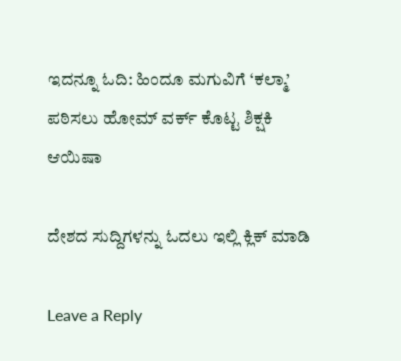ಇದನ್ನೂ ಓದಿ: ಹಿಂದೂ ಮಗುವಿಗೆ ‘ಕಲ್ಮಾ’ ಪಠಿಸಲು ಹೋಮ್ ವರ್ಕ್ ಕೊಟ್ಟ ಶಿಕ್ಷಕಿ ಆಯಿಷಾ

ದೇಶದ ಸುದ್ದಿಗಳನ್ನು ಓದಲು ಇಲ್ಲಿ ಕ್ಲಿಕ್ ಮಾಡಿ

Leave a Reply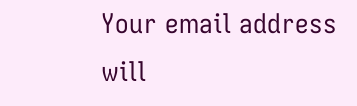Your email address will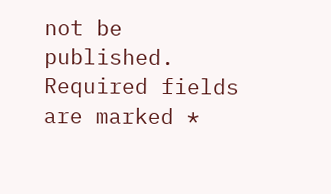not be published. Required fields are marked *